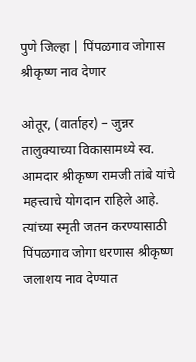पुणे जिल्हा | पिंपळगाव जोगास श्रीकृष्ण नाव देणार

ओतूर, (वार्ताहर) – जुन्नर तालुक्याच्या विकासामध्ये स्व. आमदार श्रीकृष्ण रामजी तांबे यांचे महत्त्वाचे योगदान राहिले आहे. त्यांच्या स्मृती जतन करण्यासाठी पिंपळगाव जोगा धरणास श्रीकृष्ण जलाशय नाव देण्यात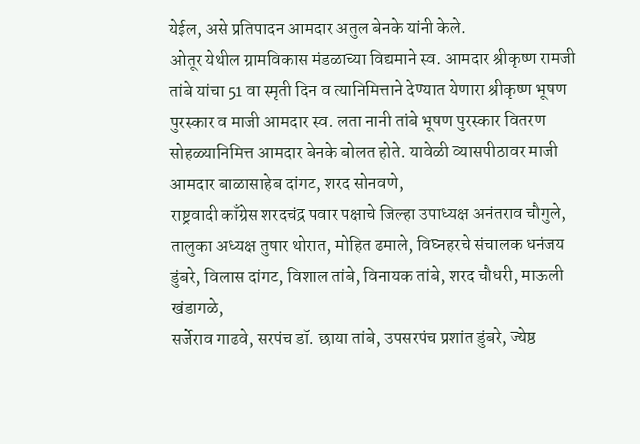येईल, असे प्रतिपादन आमदार अतुल बेनके यांनी केले.
ओतूर येथील ग्रामविकास मंडळाच्या विद्यमाने स्व. आमदार श्रीकृष्ण रामजी तांबे यांचा 51 वा स्मृती दिन व त्यानिमित्ताने देण्यात येणारा श्रीकृष्ण भूषण पुरस्कार व माजी आमदार स्व. लता नानी तांबे भूषण पुरस्कार वितरण सोहळ्यानिमित्त आमदार बेनके बोलत होते. यावेळी व्यासपीठावर माजी आमदार बाळासाहेब दांगट, शरद सोनवणे,
राष्ट्रवादी काँग्रेस शरदचंद्र पवार पक्षाचे जिल्हा उपाध्यक्ष अनंतराव चौगुले, तालुका अध्यक्ष तुषार थोरात, मोहित ढमाले, विघ्नहरचे संचालक धनंजय डुंबरे, विलास दांगट, विशाल तांबे, विनायक तांबे, शरद चौधरी, माऊली खंडागळे,
सर्जेराव गाढवे, सरपंच डॉ. छाया तांबे, उपसरपंच प्रशांत डुंबरे, ज्येष्ठ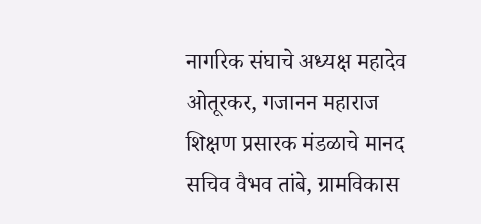नागरिक संघाचे अध्यक्ष महादेव ओतूरकर, गजानन महाराज शिक्षण प्रसारक मंडळाचे मानद सचिव वैभव तांबे, ग्रामविकास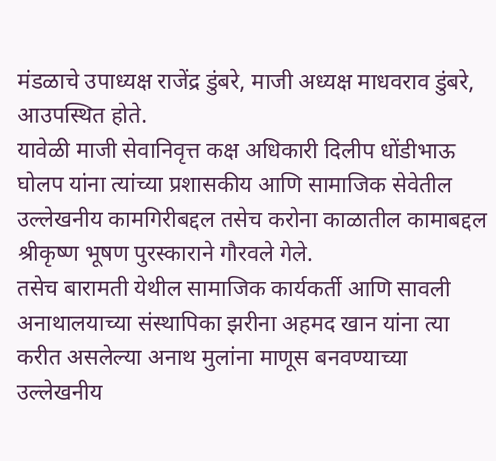मंडळाचे उपाध्यक्ष राजेंद्र डुंबरे, माजी अध्यक्ष माधवराव डुंबरे, आउपस्थित होते.
यावेळी माजी सेवानिवृत्त कक्ष अधिकारी दिलीप धोंडीभाऊ घोलप यांना त्यांच्या प्रशासकीय आणि सामाजिक सेवेतील उल्लेखनीय कामगिरीबद्दल तसेच करोना काळातील कामाबद्दल श्रीकृष्ण भूषण पुरस्काराने गौरवले गेले.
तसेच बारामती येथील सामाजिक कार्यकर्ती आणि सावली अनाथालयाच्या संस्थापिका झरीना अहमद खान यांना त्या करीत असलेल्या अनाथ मुलांना माणूस बनवण्याच्या उल्लेखनीय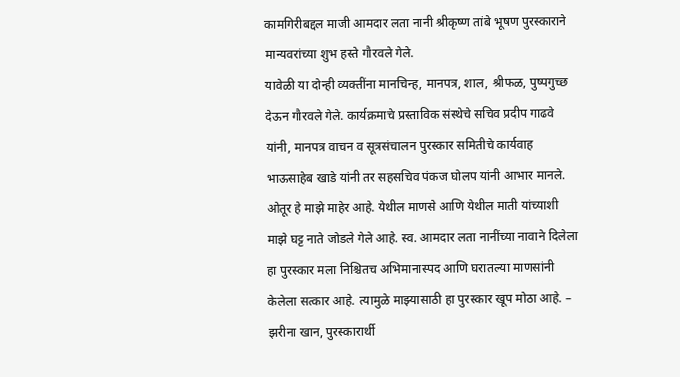कामगिरीबद्दल माजी आमदार लता नानी श्रीकृष्ण तांबे भूषण पुरस्काराने मान्यवरांच्या शुभ हस्ते गौरवले गेले.
यावेळी या दोन्ही व्यक्तींना मानचिन्ह, मानपत्र, शाल, श्रीफळ, पुष्पगुच्छ देऊन गौरवले गेले. कार्यक्रमाचे प्रस्ताविक संस्थेचे सचिव प्रदीप गाढवे यांनी, मानपत्र वाचन व सूत्रसंचालन पुरस्कार समितीचे कार्यवाह भाऊसाहेब खाडे यांनी तर सहसचिव पंकज घोलप यांनी आभार मानले.
ओतूर हे माझे माहेर आहे. येथील माणसे आणि येथील माती यांच्याशी माझे घट्ट नाते जोडले गेले आहे. स्व. आमदार लता नानींच्या नावाने दिलेला हा पुरस्कार मला निश्चितच अभिमानास्पद आणि घरातल्या माणसांनी केलेला सत्कार आहे. त्यामुळे माझ्यासाठी हा पुरस्कार खूप मोठा आहे. – झरीना खान, पुरस्कारार्थी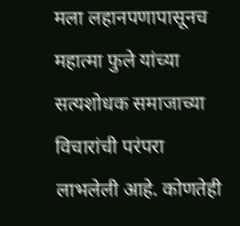मला लहानपणापासूनच महात्मा फुले यांच्या सत्यशोधक समाजाच्या विचारांची परंपरा लाभलेली आहे. कोणतेही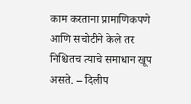काम करताना प्रामाणिकपणे आणि सचोटीने केले तर निश्चितच त्याचे समाधान खूप असते. – दिलीप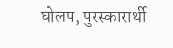घोलप, पुरस्कारार्थी